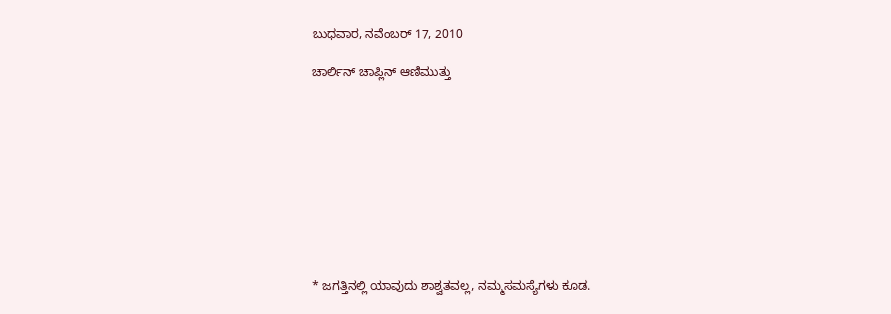ಬುಧವಾರ, ನವೆಂಬರ್ 17, 2010

ಚಾರ್ಲಿನ್ ಚಾಪ್ಲಿನ್ ಆಣಿಮುತ್ತು










* ಜಗತ್ತಿನಲ್ಲಿ ಯಾವುದು ಶಾಶ್ವತವಲ್ಲ, ನಮ್ಮಸಮಸ್ಯೆಗಳು ಕೂಡ.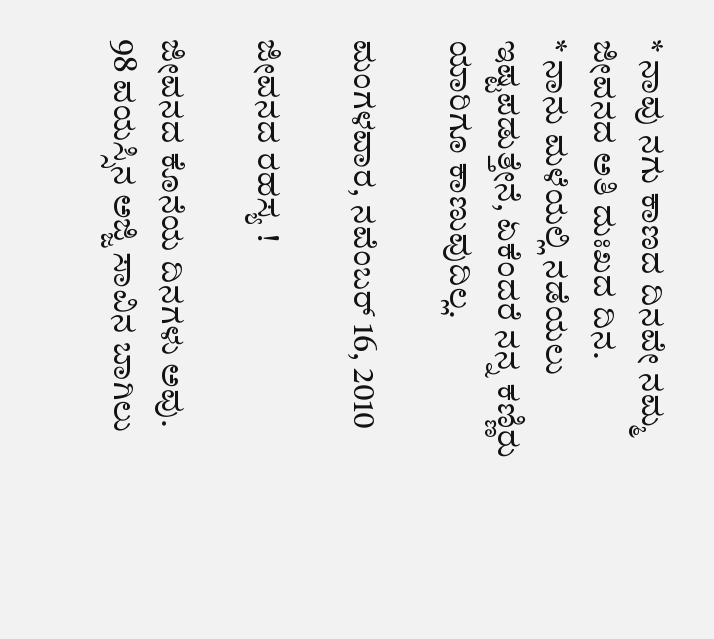* ನಾವು ನಗು ಕಾಣದ ದಿನವೇ ನಮ್ಮ ಜೀವನದ ಅತಿ ದುಃಖದ ದಿನ.
* ನಾನು ಮಳೆಯಲ್ಲಿ ನಡೆಯಲು ಇಷ್ಟಪಡುತ್ತೇನೆ, ಏಕೆಂದರೆ ನನ್ನ ಕಣ್ಣಿರು ಯಾರಿಗೂ ಕಾಣುವುದಿಲ್ಲ.

ಮಂಗಳವಾರ, ನವೆಂಬರ್ 16, 2010

ಜೀವನದ ರಹಸ್ಯ !

ಜೀವನದ ಕೊನೆಯ ದಿನಗಳು ಅವು.
98 ವಯಸ್ಸಿನ ಅಜ್ಜಿ ಸಾವಿನ ಬಾಗಿಲು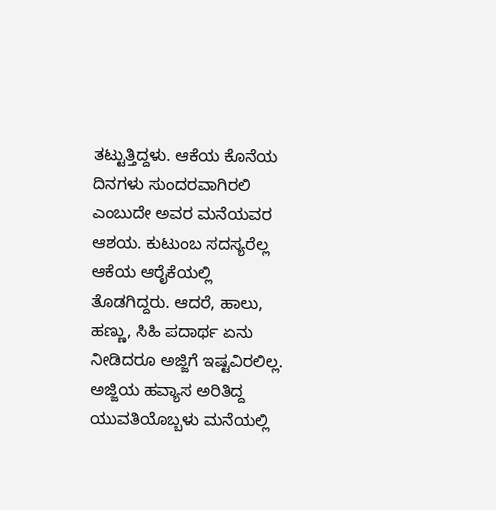ತಟ್ಟುತ್ತಿದ್ದಳು. ಆಕೆಯ ಕೊನೆಯ ದಿನಗಳು ಸುಂದರವಾಗಿರಲಿ ಎಂಬುದೇ ಅವರ ಮನೆಯವರ ಆಶಯ. ಕುಟುಂಬ ಸದಸ್ಯರೆಲ್ಲ ಆಕೆಯ ಆರೈಕೆಯಲ್ಲಿ ತೊಡಗಿದ್ದರು. ಆದರೆ, ಹಾಲು, ಹಣ್ಣು, ಸಿಹಿ ಪದಾರ್ಥ ಏನು ನೀಡಿದರೂ ಅಜ್ಜಿಗೆ ಇಷ್ಟವಿರಲಿಲ್ಲ.
ಅಜ್ಜಿಯ ಹವ್ಯಾಸ ಅರಿತಿದ್ದ ಯುವತಿಯೊಬ್ಬಳು ಮನೆಯಲ್ಲಿ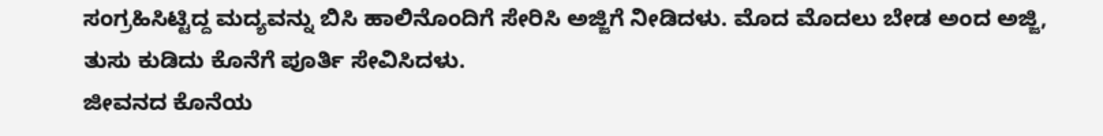ಸಂಗ್ರಹಿಸಿಟ್ಟಿದ್ದ ಮದ್ಯವನ್ನು ಬಿಸಿ ಹಾಲಿನೊಂದಿಗೆ ಸೇರಿಸಿ ಅಜ್ಜಿಗೆ ನೀಡಿದಳು. ಮೊದ ಮೊದಲು ಬೇಡ ಅಂದ ಅಜ್ಜಿ, ತುಸು ಕುಡಿದು ಕೊನೆಗೆ ಪೂರ್ತಿ ಸೇವಿಸಿದಳು.
ಜೀವನದ ಕೊನೆಯ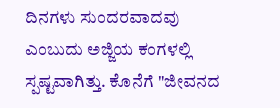ದಿನಗಳು ಸುಂದರವಾದವು ಎಂಬುದು ಅಜ್ಜಿಯ ಕಂಗಳಲ್ಲಿ ಸ್ಪಷ್ಟವಾಗಿತ್ತು. ಕೊನೆಗೆ "ಜೀವನದ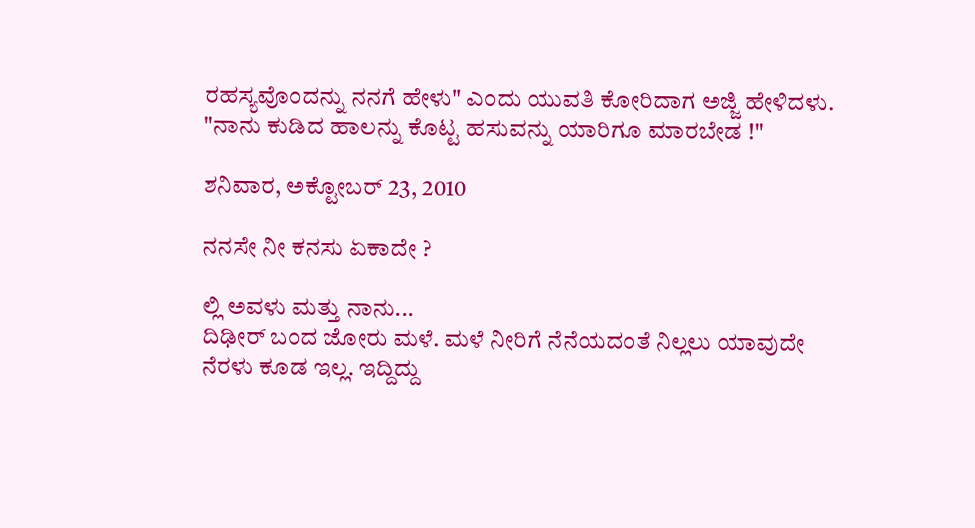ರಹಸ್ಯವೊಂದನ್ನು ನನಗೆ ಹೇಳು" ಎಂದು ಯುವತಿ ಕೋರಿದಾಗ ಅಜ್ಜಿ ಹೇಳಿದಳು.
"ನಾನು ಕುಡಿದ ಹಾಲನ್ನು ಕೊಟ್ಟ ಹಸುವನ್ನು ಯಾರಿಗೂ ಮಾರಬೇಡ !"

ಶನಿವಾರ, ಅಕ್ಟೋಬರ್ 23, 2010

ನನಸೇ ನೀ ಕನಸು ಏಕಾದೇ ?

ಲ್ಲಿ ಅವಳು ಮತ್ತು ನಾನು...
ದಿಢೀರ್ ಬಂದ ಜೋರು ಮಳೆ. ಮಳೆ ನೀರಿಗೆ ನೆನೆಯದಂತೆ ನಿಲ್ಲಲು ಯಾವುದೇ ನೆರಳು ಕೂಡ ಇಲ್ಲ. ಇದ್ದಿದ್ದು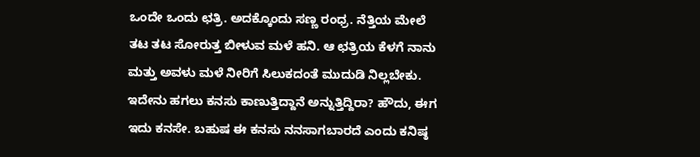ಒಂದೇ ಒಂದು ಛತ್ರಿ. ಅದಕ್ಕೊಂದು ಸಣ್ಣ ರಂಧ್ರ. ನೆತ್ತಿಯ ಮೇಲೆ ತಟ ತಟ ಸೋರುತ್ತ ಬೀಳುವ ಮಳೆ ಹನಿ. ಆ ಛತ್ರಿಯ ಕೆಳಗೆ ನಾನು ಮತ್ತು ಅವಳು ಮಳೆ ನೀರಿಗೆ ಸಿಲುಕದಂತೆ ಮುದುಡಿ ನಿಲ್ಲಬೇಕು.
ಇದೇನು ಹಗಲು ಕನಸು ಕಾಣುತ್ತಿದ್ದಾನೆ ಅನ್ನುತ್ತಿದ್ದಿರಾ? ಹೌದು, ಈಗ ಇದು ಕನಸೇ. ಬಹುಷ ಈ ಕನಸು ನನಸಾಗಬಾರದೆ ಎಂದು ಕನಿಷ್ಠ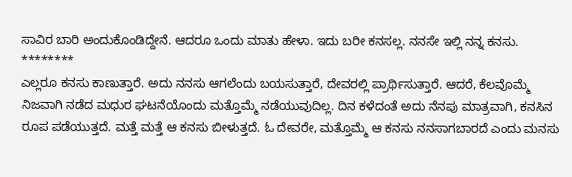ಸಾವಿರ ಬಾರಿ ಅಂದುಕೊಂಡಿದ್ದೇನೆ. ಆದರೂ ಒಂದು ಮಾತು ಹೇಳಾ. ಇದು ಬರೀ ಕನಸಲ್ಲ. ನನಸೇ ಇಲ್ಲಿ ನನ್ನ ಕನಸು.
********
ಎಲ್ಲರೂ ಕನಸು ಕಾಣುತ್ತಾರೆ. ಅದು ನನಸು ಆಗಲೆಂದು ಬಯಸುತ್ತಾರೆ, ದೇವರಲ್ಲಿ ಪ್ರಾರ್ಥಿಸುತ್ತಾರೆ. ಆದರೆ, ಕೆಲವೊಮ್ಮೆ ನಿಜವಾಗಿ ನಡೆದ ಮಧುರ ಘಟನೆಯೊಂದು ಮತ್ತೊಮ್ಮೆ ನಡೆಯುವುದಿಲ್ಲ. ದಿನ ಕಳೆದಂತೆ ಅದು ನೆನಪು ಮಾತ್ರವಾಗಿ, ಕನಸಿನ ರೂಪ ಪಡೆಯುತ್ತದೆ. ಮತ್ತೆ ಮತ್ತೆ ಆ ಕನಸು ಬೀಳುತ್ತದೆ. ಓ ದೇವರೇ, ಮತ್ತೊಮ್ಮೆ ಆ ಕನಸು ನನಸಾಗಬಾರದೆ ಎಂದು ಮನಸು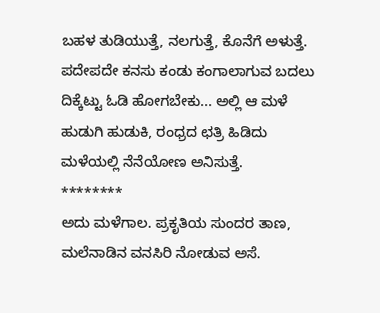ಬಹಳ ತುಡಿಯುತ್ತೆ, ನಲಗುತ್ತೆ, ಕೊನೆಗೆ ಅಳುತ್ತೆ.
ಪದೇಪದೇ ಕನಸು ಕಂಡು ಕಂಗಾಲಾಗುವ ಬದಲು ದಿಕ್ಕೆಟ್ಟು ಓಡಿ ಹೋಗಬೇಕು... ಅಲ್ಲಿ ಆ ಮಳೆ ಹುಡುಗಿ ಹುಡುಕಿ, ರಂಧ್ರದ ಛತ್ರಿ ಹಿಡಿದು ಮಳೆಯಲ್ಲಿ ನೆನೆಯೋಣ ಅನಿಸುತ್ತೆ.
********
ಅದು ಮಳೆಗಾಲ. ಪ್ರಕೃತಿಯ ಸುಂದರ ತಾಣ, ಮಲೆನಾಡಿನ ವನಸಿರಿ ನೋಡುವ ಅಸೆ.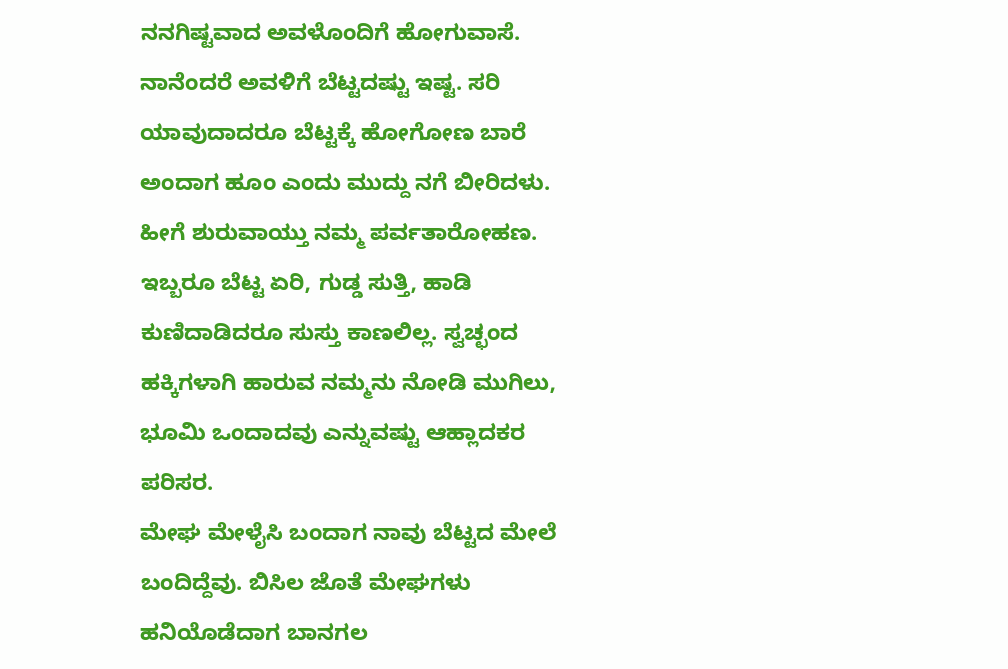ನನಗಿಷ್ಟವಾದ ಅವಳೊಂದಿಗೆ ಹೋಗುವಾಸೆ. ನಾನೆಂದರೆ ಅವಳಿಗೆ ಬೆಟ್ಟದಷ್ಟು ಇಷ್ಟ. ಸರಿ ಯಾವುದಾದರೂ ಬೆಟ್ಟಕ್ಕೆ ಹೋಗೋಣ ಬಾರೆ ಅಂದಾಗ ಹೂಂ ಎಂದು ಮುದ್ದು ನಗೆ ಬೀರಿದಳು.
ಹೀಗೆ ಶುರುವಾಯ್ತು ನಮ್ಮ ಪರ್ವತಾರೋಹಣ. ಇಬ್ಬರೂ ಬೆಟ್ಟ ಏರಿ, ಗುಡ್ಡ ಸುತ್ತಿ, ಹಾಡಿ ಕುಣಿದಾಡಿದರೂ ಸುಸ್ತು ಕಾಣಲಿಲ್ಲ. ಸ್ವಚ್ಛಂದ ಹಕ್ಕಿಗಳಾಗಿ ಹಾರುವ ನಮ್ಮನು ನೋಡಿ ಮುಗಿಲು, ಭೂಮಿ ಒಂದಾದವು ಎನ್ನುವಷ್ಟು ಆಹ್ಲಾದಕರ ಪರಿಸರ.
ಮೇಘ ಮೇಳೈಸಿ ಬಂದಾಗ ನಾವು ಬೆಟ್ಟದ ಮೇಲೆ ಬಂದಿದ್ದೆವು. ಬಿಸಿಲ ಜೊತೆ ಮೇಘಗಳು ಹನಿಯೊಡೆದಾಗ ಬಾನಗಲ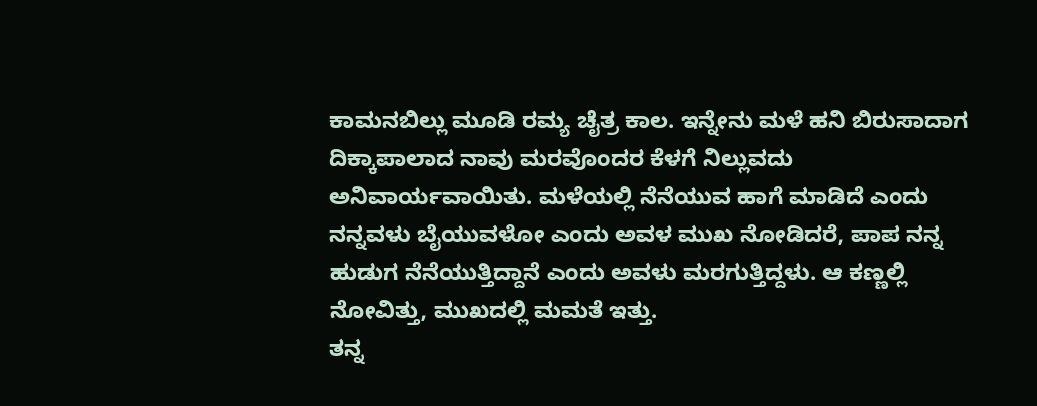ಕಾಮನಬಿಲ್ಲು ಮೂಡಿ ರಮ್ಯ ಚೈತ್ರ ಕಾಲ. ಇನ್ನೇನು ಮಳೆ ಹನಿ ಬಿರುಸಾದಾಗ ದಿಕ್ಕಾಪಾಲಾದ ನಾವು ಮರವೊಂದರ ಕೆಳಗೆ ನಿಲ್ಲುವದು ಅನಿವಾರ್ಯವಾಯಿತು. ಮಳೆಯಲ್ಲಿ ನೆನೆಯುವ ಹಾಗೆ ಮಾಡಿದೆ ಎಂದು ನನ್ನವಳು ಬೈಯುವಳೋ ಎಂದು ಅವಳ ಮುಖ ನೋಡಿದರೆ, ಪಾಪ ನನ್ನ ಹುಡುಗ ನೆನೆಯುತ್ತಿದ್ದಾನೆ ಎಂದು ಅವಳು ಮರಗುತ್ತಿದ್ದಳು. ಆ ಕಣ್ಣಲ್ಲಿ ನೋವಿತ್ತು, ಮುಖದಲ್ಲಿ ಮಮತೆ ಇತ್ತು.
ತನ್ನ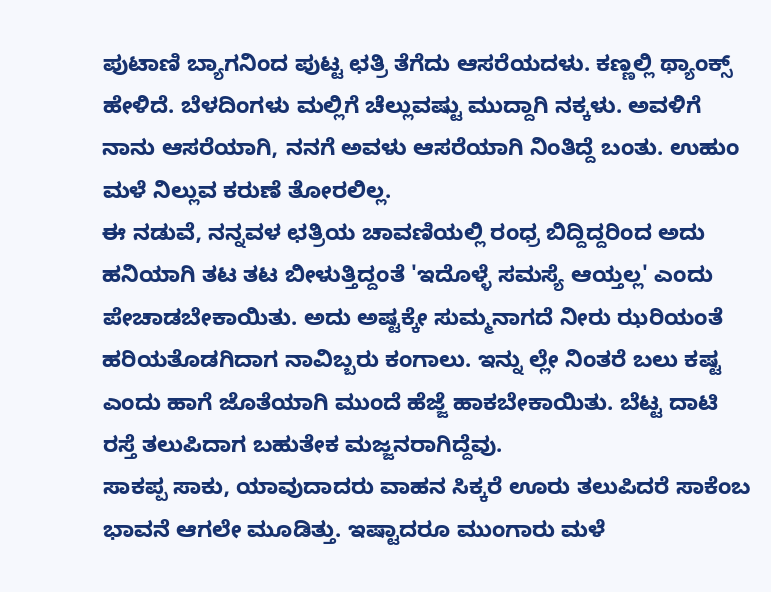ಪುಟಾಣಿ ಬ್ಯಾಗನಿಂದ ಪುಟ್ಟ ಛತ್ರಿ ತೆಗೆದು ಆಸರೆಯದಳು. ಕಣ್ಣಲ್ಲಿ ಥ್ಯಾಂಕ್ಸ್ ಹೇಳಿದೆ. ಬೆಳದಿಂಗಳು ಮಲ್ಲಿಗೆ ಚೆಲ್ಲುವಷ್ಟು ಮುದ್ದಾಗಿ ನಕ್ಕಳು. ಅವಳಿಗೆ ನಾನು ಆಸರೆಯಾಗಿ, ನನಗೆ ಅವಳು ಆಸರೆಯಾಗಿ ನಿಂತಿದ್ದೆ ಬಂತು. ಉಹುಂ ಮಳೆ ನಿಲ್ಲುವ ಕರುಣೆ ತೋರಲಿಲ್ಲ.
ಈ ನಡುವೆ, ನನ್ನವಳ ಛತ್ರಿಯ ಚಾವಣಿಯಲ್ಲಿ ರಂಧ್ರ ಬಿದ್ದಿದ್ದರಿಂದ ಅದು ಹನಿಯಾಗಿ ತಟ ತಟ ಬೀಳುತ್ತಿದ್ದಂತೆ 'ಇದೊಳ್ಳೆ ಸಮಸ್ಯೆ ಆಯ್ತಲ್ಲ' ಎಂದು ಪೇಚಾಡಬೇಕಾಯಿತು. ಅದು ಅಷ್ಟಕ್ಕೇ ಸುಮ್ಮನಾಗದೆ ನೀರು ಝರಿಯಂತೆ ಹರಿಯತೊಡಗಿದಾಗ ನಾವಿಬ್ಬರು ಕಂಗಾಲು. ಇನ್ನು ಲ್ಲೇ ನಿಂತರೆ ಬಲು ಕಷ್ಟ ಎಂದು ಹಾಗೆ ಜೊತೆಯಾಗಿ ಮುಂದೆ ಹೆಜ್ಜೆ ಹಾಕಬೇಕಾಯಿತು. ಬೆಟ್ಟ ದಾಟಿ ರಸ್ತೆ ತಲುಪಿದಾಗ ಬಹುತೇಕ ಮಜ್ಜನರಾಗಿದ್ದೆವು.
ಸಾಕಪ್ಪ ಸಾಕು, ಯಾವುದಾದರು ವಾಹನ ಸಿಕ್ಕರೆ ಊರು ತಲುಪಿದರೆ ಸಾಕೆಂಬ ಭಾವನೆ ಆಗಲೇ ಮೂಡಿತ್ತು. ಇಷ್ಟಾದರೂ ಮುಂಗಾರು ಮಳೆ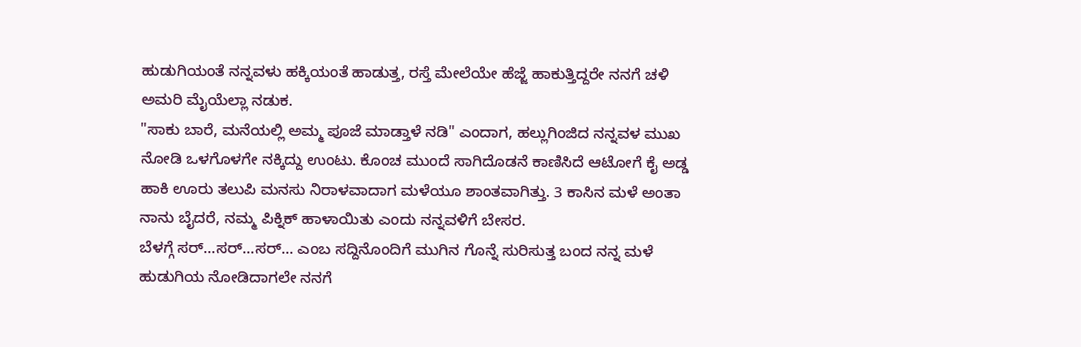ಹುಡುಗಿಯಂತೆ ನನ್ನವಳು ಹಕ್ಕಿಯಂತೆ ಹಾಡುತ್ತ, ರಸ್ತೆ ಮೇಲೆಯೇ ಹೆಜ್ಜೆ ಹಾಕುತ್ತಿದ್ದರೇ ನನಗೆ ಚಳಿ ಅಮರಿ ಮೈಯೆಲ್ಲಾ ನಡುಕ.
"ಸಾಕು ಬಾರೆ, ಮನೆಯಲ್ಲಿ ಅಮ್ಮ ಪೂಜೆ ಮಾಡ್ತಾಳೆ ನಡಿ" ಎಂದಾಗ, ಹಲ್ಲುಗಿಂಜಿದ ನನ್ನವಳ ಮುಖ ನೋಡಿ ಒಳಗೊಳಗೇ ನಕ್ಕಿದ್ದು ಉಂಟು. ಕೊಂಚ ಮುಂದೆ ಸಾಗಿದೊಡನೆ ಕಾಣಿಸಿದೆ ಆಟೋಗೆ ಕೈ ಅಡ್ಡ ಹಾಕಿ ಊರು ತಲುಪಿ ಮನಸು ನಿರಾಳವಾದಾಗ ಮಳೆಯೂ ಶಾಂತವಾಗಿತ್ತು. 3 ಕಾಸಿನ ಮಳೆ ಅಂತಾ ನಾನು ಬೈದರೆ, ನಮ್ಮ ಪಿಕ್ನಿಕ್ ಹಾಳಾಯಿತು ಎಂದು ನನ್ನವಳಿಗೆ ಬೇಸರ.
ಬೆಳಗ್ಗೆ ಸರ್...ಸರ್...ಸರ್... ಎಂಬ ಸದ್ದಿನೊಂದಿಗೆ ಮುಗಿನ ಗೊನ್ನೆ ಸುರಿಸುತ್ತ ಬಂದ ನನ್ನ ಮಳೆ ಹುಡುಗಿಯ ನೋಡಿದಾಗಲೇ ನನಗೆ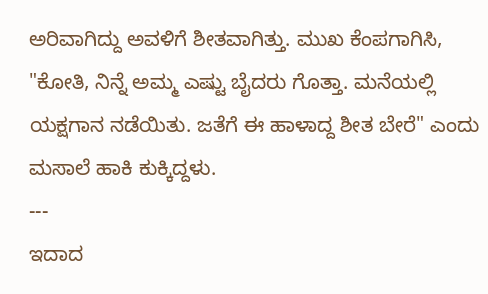ಅರಿವಾಗಿದ್ದು ಅವಳಿಗೆ ಶೀತವಾಗಿತ್ತು. ಮುಖ ಕೆಂಪಗಾಗಿಸಿ, "ಕೋತಿ, ನಿನ್ನೆ ಅಮ್ಮ ಎಷ್ಟು ಬೈದರು ಗೊತ್ತಾ. ಮನೆಯಲ್ಲಿ ಯಕ್ಷಗಾನ ನಡೆಯಿತು. ಜತೆಗೆ ಈ ಹಾಳಾದ್ದ ಶೀತ ಬೇರೆ" ಎಂದು ಮಸಾಲೆ ಹಾಕಿ ಕುಕ್ಕಿದ್ದಳು.
---
ಇದಾದ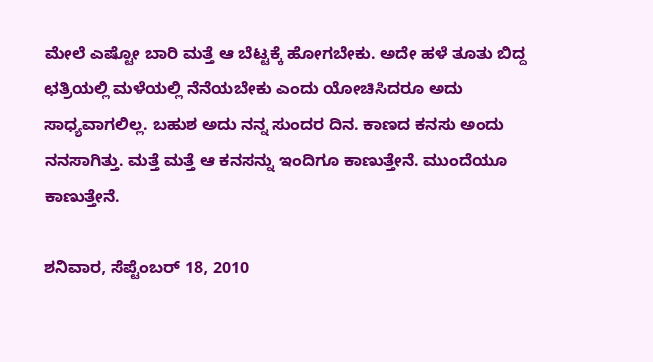ಮೇಲೆ ಎಷ್ಟೋ ಬಾರಿ ಮತ್ತೆ ಆ ಬೆಟ್ಟಕ್ಕೆ ಹೋಗಬೇಕು. ಅದೇ ಹಳೆ ತೂತು ಬಿದ್ದ ಛತ್ರಿಯಲ್ಲಿ ಮಳೆಯಲ್ಲಿ ನೆನೆಯಬೇಕು ಎಂದು ಯೋಚಿಸಿದರೂ ಅದು ಸಾಧ್ಯವಾಗಲಿಲ್ಲ. ಬಹುಶ ಅದು ನನ್ನ ಸುಂದರ ದಿನ. ಕಾಣದ ಕನಸು ಅಂದು ನನಸಾಗಿತ್ತು. ಮತ್ತೆ ಮತ್ತೆ ಆ ಕನಸನ್ನು ಇಂದಿಗೂ ಕಾಣುತ್ತೇನೆ. ಮುಂದೆಯೂ ಕಾಣುತ್ತೇನೆ.

ಶನಿವಾರ, ಸೆಪ್ಟೆಂಬರ್ 18, 2010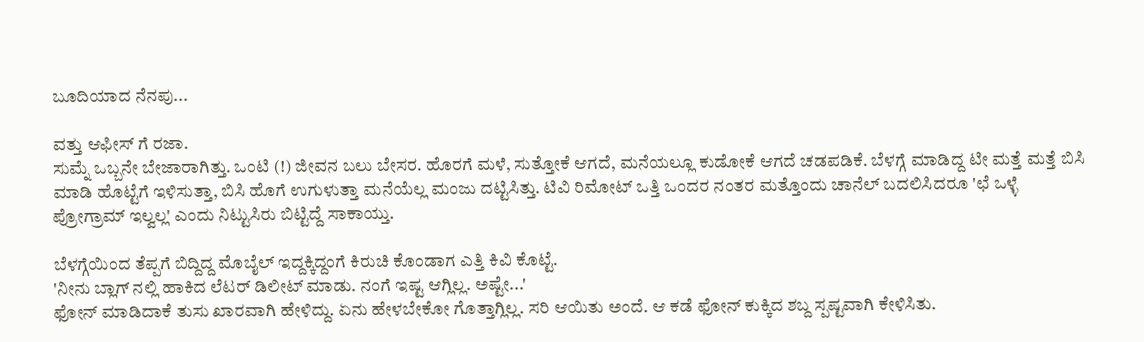ಬೂದಿಯಾದ ನೆನಪು...

ವತ್ತು ಆಫೀಸ್ ಗೆ ರಜಾ.
ಸುಮ್ನೆ ಒಬ್ಬನೇ ಬೇಜಾರಾಗಿತ್ತು. ಒಂಟಿ (!) ಜೀವನ ಬಲು ಬೇಸರ. ಹೊರಗೆ ಮಳೆ, ಸುತ್ತೋಕೆ ಆಗದೆ, ಮನೆಯಲ್ಲೂ ಕುಡೋಕೆ ಆಗದೆ ಚಡಪಡಿಕೆ. ಬೆಳಗ್ಗೆ ಮಾಡಿದ್ದ ಟೀ ಮತ್ತೆ ಮತ್ತೆ ಬಿಸಿ ಮಾಡಿ ಹೊಟ್ಟೆಗೆ ಇಳಿಸುತ್ತಾ, ಬಿಸಿ ಹೊಗೆ ಉಗುಳುತ್ತಾ ಮನೆಯೆಲ್ಲ ಮಂಜು ದಟ್ಟಿಸಿತ್ತು. ಟಿವಿ ರಿಮೋಟ್ ಒತ್ತಿ ಒಂದರ ನಂತರ ಮತ್ತೊಂದು ಚಾನೆಲ್ ಬದಲಿಸಿದರೂ 'ಛೆ ಒಳ್ಳೆ ಪ್ರೋಗ್ರಾಮ್ ಇಲ್ವಲ್ಲ' ಎಂದು ನಿಟ್ಟುಸಿರು ಬಿಟ್ಟಿದ್ದೆ ಸಾಕಾಯ್ತು.

ಬೆಳಗ್ಗೆಯಿಂದ ತೆಪ್ಪಗೆ ಬಿದ್ದಿದ್ದ ಮೊಬೈಲ್ ಇದ್ದಕ್ಕಿದ್ದಂಗೆ ಕಿರುಚಿ ಕೊಂಡಾಗ ಎತ್ತಿ ಕಿವಿ ಕೊಟ್ಟೆ.
'ನೀನು ಬ್ಲಾಗ್ ನಲ್ಲಿ ಹಾಕಿದ ಲೆಟರ್ ಡಿಲೀಟ್ ಮಾಡು. ನಂಗೆ ಇಷ್ಟ ಆಗ್ಲಿಲ್ಲ. ಅಷ್ಟೇ...'
ಫೋನ್ ಮಾಡಿದಾಕೆ ತುಸು ಖಾರವಾಗಿ ಹೇಳಿದ್ದು. ಏನು ಹೇಳಬೇಕೋ ಗೊತ್ತಾಗ್ಲಿಲ್ಲ. ಸರಿ ಆಯಿತು ಅಂದೆ. ಆ ಕಡೆ ಫೋನ್ ಕುಕ್ಕಿದ ಶಬ್ದ ಸ್ಪಷ್ಟವಾಗಿ ಕೇಳಿಸಿತು.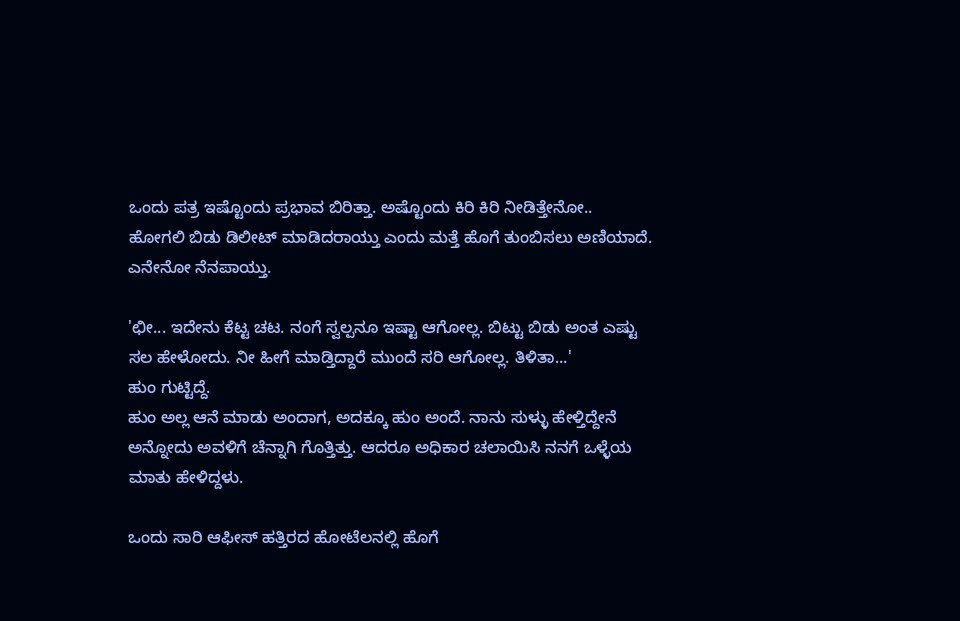ಒಂದು ಪತ್ರ ಇಷ್ಟೊಂದು ಪ್ರಭಾವ ಬಿರಿತ್ತಾ. ಅಷ್ಟೊಂದು ಕಿರಿ ಕಿರಿ ನೀಡಿತ್ತೇನೋ.. ಹೋಗಲಿ ಬಿಡು ಡಿಲೀಟ್ ಮಾಡಿದರಾಯ್ತು ಎಂದು ಮತ್ತೆ ಹೊಗೆ ತುಂಬಿಸಲು ಅಣಿಯಾದೆ. ಎನೇನೋ ನೆನಪಾಯ್ತು.

'ಛೀ... ಇದೇನು ಕೆಟ್ಟ ಚಟ. ನಂಗೆ ಸ್ವಲ್ಪನೂ ಇಷ್ಟಾ ಆಗೋಲ್ಲ. ಬಿಟ್ಟು ಬಿಡು ಅಂತ ಎಷ್ಟು ಸಲ ಹೇಳೋದು. ನೀ ಹೀಗೆ ಮಾಡ್ತಿದ್ದಾರೆ ಮುಂದೆ ಸರಿ ಆಗೋಲ್ಲ. ತಿಳಿತಾ...'
ಹುಂ ಗುಟ್ಟಿದ್ದೆ.
ಹುಂ ಅಲ್ಲ ಆನೆ ಮಾಡು ಅಂದಾಗ, ಅದಕ್ಕೂ ಹುಂ ಅಂದೆ. ನಾನು ಸುಳ್ಳು ಹೇಳ್ತಿದ್ದೇನೆ ಅನ್ನೋದು ಅವಳಿಗೆ ಚೆನ್ನಾಗಿ ಗೊತ್ತಿತ್ತು. ಆದರೂ ಅಧಿಕಾರ ಚಲಾಯಿಸಿ ನನಗೆ ಒಳ್ಳೆಯ ಮಾತು ಹೇಳಿದ್ದಳು.

ಒಂದು ಸಾರಿ ಆಫೀಸ್ ಹತ್ತಿರದ ಹೋಟೆಲನಲ್ಲಿ ಹೊಗೆ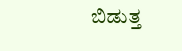ಬಿಡುತ್ತ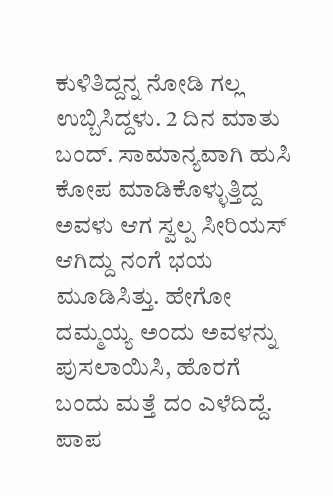ಕುಳಿತಿದ್ದನ್ನ ನೋಡಿ ಗಲ್ಲ ಉಬ್ಬಿಸಿದ್ದಳು. 2 ದಿನ ಮಾತು ಬಂದ್. ಸಾಮಾನ್ಯವಾಗಿ ಹುಸಿ ಕೋಪ ಮಾಡಿಕೊಳ್ಳುತ್ತಿದ್ದ ಅವಳು ಆಗ ಸ್ವಲ್ಪ ಸೀರಿಯಸ್ ಆಗಿದ್ದು ನಂಗೆ ಭಯ ಮೂಡಿಸಿತ್ತು. ಹೇಗೋ ದಮ್ಮಯ್ಯ ಅಂದು ಅವಳನ್ನು ಪುಸಲಾಯಿಸಿ, ಹೊರಗೆ ಬಂದು ಮತ್ತೆ ದಂ ಎಳೆದಿದ್ದೆ. ಪಾಪ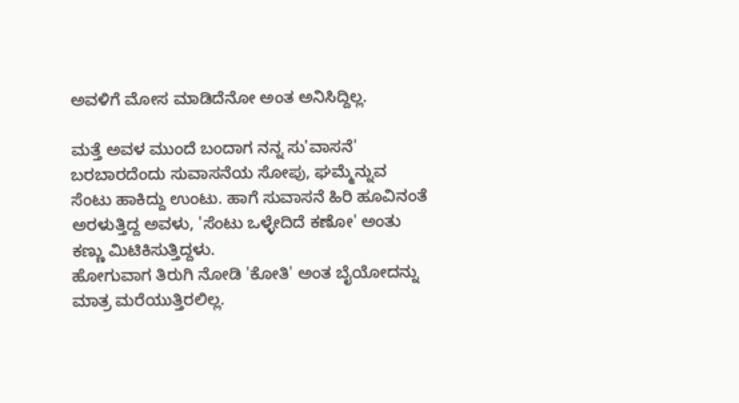ಅವಳಿಗೆ ಮೋಸ ಮಾಡಿದೆನೋ ಅಂತ ಅನಿಸಿದ್ದಿಲ್ಲ.

ಮತ್ತೆ ಅವಳ ಮುಂದೆ ಬಂದಾಗ ನನ್ನ ಸು'ವಾಸನೆ' ಬರಬಾರದೆಂದು ಸುವಾಸನೆಯ ಸೋಪು, ಘಮ್ಮೆನ್ನುವ ಸೆಂಟು ಹಾಕಿದ್ದು ಉಂಟು. ಹಾಗೆ ಸುವಾಸನೆ ಹಿರಿ ಹೂವಿನಂತೆ ಅರಳುತ್ತಿದ್ದ ಅವಳು, 'ಸೆಂಟು ಒಳ್ಳೇದಿದೆ ಕಣೋ' ಅಂತು ಕಣ್ಣು ಮಿಟಿಕಿಸುತ್ತಿದ್ದಳು.
ಹೋಗುವಾಗ ತಿರುಗಿ ನೋಡಿ 'ಕೋತಿ' ಅಂತ ಬೈಯೋದನ್ನು ಮಾತ್ರ ಮರೆಯುತ್ತಿರಲಿಲ್ಲ.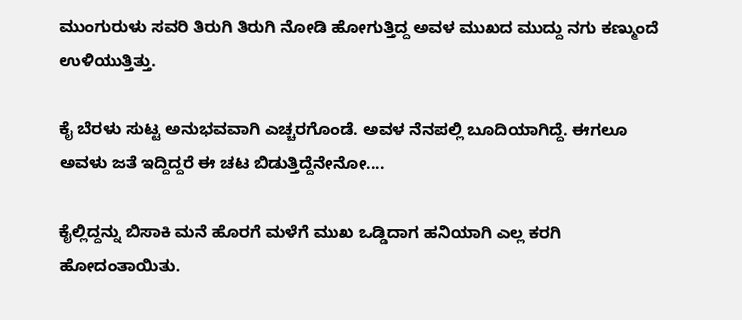ಮುಂಗುರುಳು ಸವರಿ ತಿರುಗಿ ತಿರುಗಿ ನೋಡಿ ಹೋಗುತ್ತಿದ್ದ ಅವಳ ಮುಖದ ಮುದ್ದು ನಗು ಕಣ್ಮುಂದೆ ಉಳಿಯುತ್ತಿತ್ತು.

ಕೈ ಬೆರಳು ಸುಟ್ಟ ಅನುಭವವಾಗಿ ಎಚ್ಚರಗೊಂಡೆ. ಅವಳ ನೆನಪಲ್ಲಿ ಬೂದಿಯಾಗಿದ್ದೆ. ಈಗಲೂ ಅವಳು ಜತೆ ಇದ್ದಿದ್ದರೆ ಈ ಚಟ ಬಿಡುತ್ತಿದ್ದೆನೇನೋ....

ಕೈಲ್ಲಿದ್ದನ್ನು ಬಿಸಾಕಿ ಮನೆ ಹೊರಗೆ ಮಳೆಗೆ ಮುಖ ಒಡ್ಡಿದಾಗ ಹನಿಯಾಗಿ ಎಲ್ಲ ಕರಗಿ ಹೋದಂತಾಯಿತು.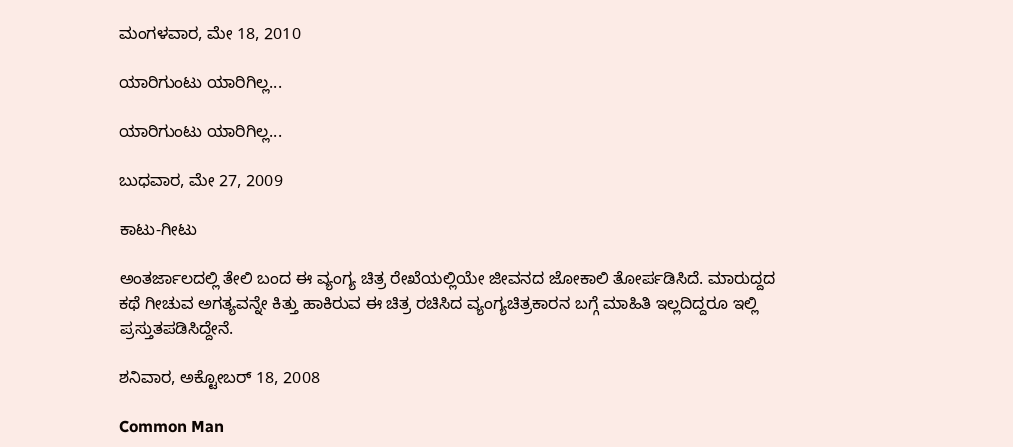ಮಂಗಳವಾರ, ಮೇ 18, 2010

ಯಾರಿಗುಂಟು ಯಾರಿಗಿಲ್ಲ...

ಯಾರಿಗುಂಟು ಯಾರಿಗಿಲ್ಲ...

ಬುಧವಾರ, ಮೇ 27, 2009

ಕಾಟು-ಗೀಟು

ಅಂತರ್ಜಾಲದಲ್ಲಿ ತೇಲಿ ಬಂದ ಈ ವ್ಯಂಗ್ಯ ಚಿತ್ರ ರೇಖೆಯಲ್ಲಿಯೇ ಜೀವನದ ಜೋಕಾಲಿ ತೋರ್ಪಡಿಸಿದೆ. ಮಾರುದ್ದದ ಕಥೆ ಗೀಚುವ ಅಗತ್ಯವನ್ನೇ ಕಿತ್ತು ಹಾಕಿರುವ ಈ ಚಿತ್ರ ರಚಿಸಿದ ವ್ಯಂಗ್ಯಚಿತ್ರಕಾರನ ಬಗ್ಗೆ ಮಾಹಿತಿ ಇಲ್ಲದಿದ್ದರೂ ಇಲ್ಲಿ ಪ್ರಸ್ತುತಪಡಿಸಿದ್ದೇನೆ.

ಶನಿವಾರ, ಅಕ್ಟೋಬರ್ 18, 2008

Common Man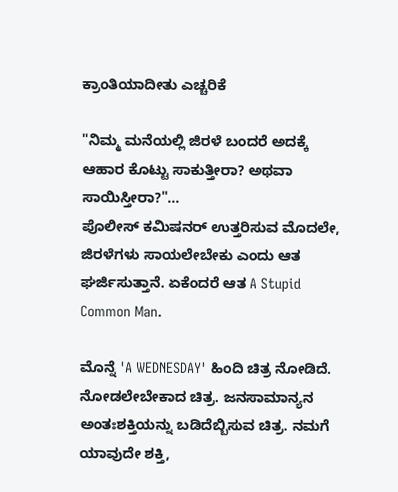ಕ್ರಾಂತಿಯಾದೀತು ಎಚ್ಚರಿಕೆ

"ನಿಮ್ಮ ಮನೆಯಲ್ಲಿ ಜಿರಳೆ ಬಂದರೆ ಅದಕ್ಕೆ ಆಹಾರ ಕೊಟ್ಟು ಸಾಕುತ್ತೀರಾ? ಅಥವಾ ಸಾಯಿಸ್ತೀರಾ?"...
ಪೊಲೀಸ್ ಕಮಿಷನರ್ ಉತ್ತರಿಸುವ ಮೊದಲೇ, ಜಿರಳೆಗಳು ಸಾಯಲೇಬೇಕು ಎಂದು ಆತ ಘರ್ಜಿಸುತ್ತಾನೆ. ಏಕೆಂದರೆ ಆತ A Stupid Common Man.

ಮೊನ್ನೆ 'A WEDNESDAY' ಹಿಂದಿ ಚಿತ್ರ ನೋಡಿದೆ. ನೋಡಲೇಬೇಕಾದ ಚಿತ್ರ. ಜನಸಾಮಾನ್ಯನ ಅಂತಃಶಕ್ತಿಯನ್ನು ಬಡಿದೆಬ್ಬಿಸುವ ಚಿತ್ರ. ನಮಗೆ ಯಾವುದೇ ಶಕ್ತಿ,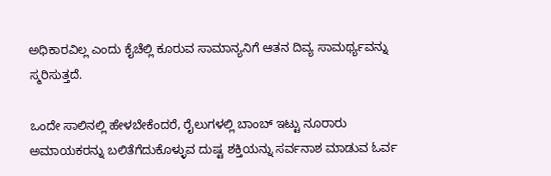ಅಧಿಕಾರವಿಲ್ಲ ಎಂದು ಕೈಚೆಲ್ಲಿ ಕೂರುವ ಸಾಮಾನ್ಯನಿಗೆ ಆತನ ದಿವ್ಯ ಸಾಮರ್ಥ್ಯವನ್ನು ಸ್ಮರಿಸುತ್ತದೆ.

ಒಂದೇ ಸಾಲಿನಲ್ಲಿ ಹೇಳಬೇಕೆಂದರೆ, ರೈಲುಗಳಲ್ಲಿ ಬಾಂಬ್ ಇಟ್ಟು ನೂರಾರು ಅಮಾಯಕರನ್ನು ಬಲಿತೆಗೆದುಕೊಳ್ಳುವ ದುಷ್ಟ ಶಕ್ತಿಯನ್ನು ಸರ್ವನಾಶ ಮಾಡುವ ಓರ್ವ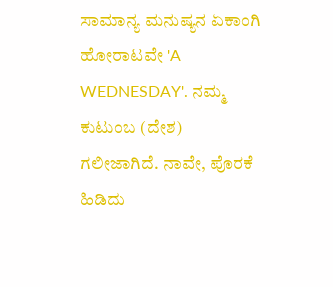ಸಾಮಾನ್ಯ ಮನುಷ್ಯನ ಏಕಾಂಗಿ ಹೋರಾಟವೇ 'A WEDNESDAY'. ನಮ್ಮ ಕುಟುಂಬ (ದೇಶ) ಗಲೀಜಾಗಿದೆ. ನಾವೇ, ಪೊರಕೆ ಹಿಡಿದು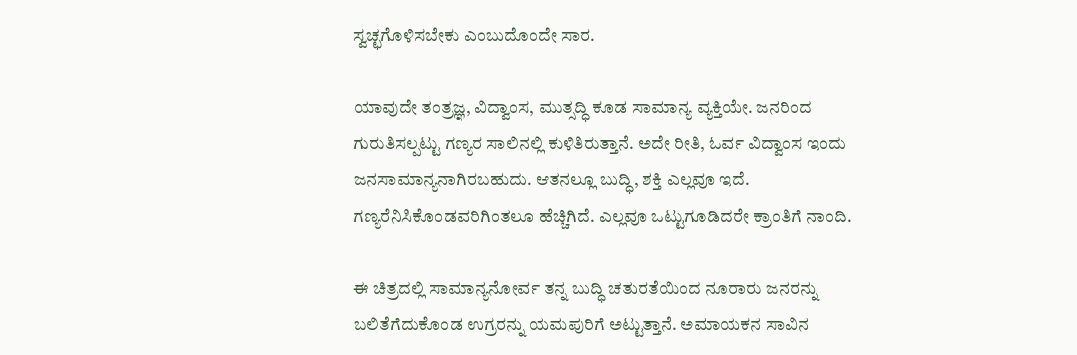ಸ್ವಚ್ಛಗೊಳಿಸಬೇಕು ಎಂಬುದೊಂದೇ ಸಾರ.

ಯಾವುದೇ ತಂತ್ರಜ್ಞ, ವಿದ್ವಾಂಸ, ಮುತ್ಸದ್ಧಿ ಕೂಡ ಸಾಮಾನ್ಯ ವ್ಯಕ್ತಿಯೇ. ಜನರಿಂದ ಗುರುತಿಸಲ್ಪಟ್ಟು ಗಣ್ಯರ ಸಾಲಿನಲ್ಲಿ ಕುಳಿತಿರುತ್ತಾನೆ. ಅದೇ ರೀತಿ, ಓರ್ವ ವಿದ್ವಾಂಸ ಇಂದು ಜನಸಾಮಾನ್ಯನಾಗಿರಬಹುದು. ಆತನಲ್ಲೂ ಬುದ್ಧಿ, ಶಕ್ತಿ ಎಲ್ಲವೂ ಇದೆ. ಗಣ್ಯರೆನಿಸಿಕೊಂಡವರಿಗಿಂತಲೂ ಹೆಚ್ಚಿಗಿದೆ. ಎಲ್ಲವೂ ಒಟ್ಟುಗೂಡಿದರೇ ಕ್ರಾಂತಿಗೆ ನಾಂದಿ.

ಈ ಚಿತ್ರದಲ್ಲಿ ಸಾಮಾನ್ಯನೋರ್ವ ತನ್ನ ಬುದ್ಧಿ ಚತುರತೆಯಿಂದ ನೂರಾರು ಜನರನ್ನು ಬಲಿತೆಗೆದುಕೊಂಡ ಉಗ್ರರನ್ನು ಯಮಪುರಿಗೆ ಅಟ್ಟುತ್ತಾನೆ. ಅಮಾಯಕನ ಸಾವಿನ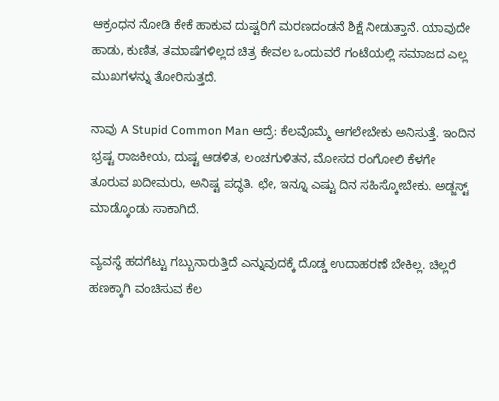ಆಕ್ರಂಧನ ನೋಡಿ ಕೇಕೆ ಹಾಕುವ ದುಷ್ಟರಿಗೆ ಮರಣದಂಡನೆ ಶಿಕ್ಷೆ ನೀಡುತ್ತಾನೆ. ಯಾವುದೇ ಹಾಡು, ಕುಣಿತ, ತಮಾಷೆಗಳಿಲ್ಲದ ಚಿತ್ರ ಕೇವಲ ಒಂದುವರೆ ಗಂಟೆಯಲ್ಲಿ ಸಮಾಜದ ಎಲ್ಲ ಮುಖಗಳನ್ನು ತೋರಿಸುತ್ತದೆ.

ನಾವು A Stupid Common Man ಆದ್ರೆ: ಕೆಲವೊಮ್ಮೆ ಆಗಲೇಬೇಕು ಅನಿಸುತ್ತೆ. ಇಂದಿನ ಭ್ರಷ್ಟ ರಾಜಕೀಯ, ದುಷ್ಟ ಆಡಳಿತ, ಲಂಚಗುಳಿತನ, ಮೋಸದ ರಂಗೋಲಿ ಕೆಳಗೇ ತೂರುವ ಖದೀಮರು, ಅನಿಷ್ಟ ಪದ್ಥತಿ. ಛೇ, ಇನ್ನೂ ಎಷ್ಟು ದಿನ ಸಹಿಸ್ಕೋಬೇಕು. ಅಡ್ಜಸ್ಟ್ ಮಾಡ್ಕೊಂಡು ಸಾಕಾಗಿದೆ.

ವ್ಯವಸ್ಥೆ ಹದಗೆಟ್ಟು ಗಬ್ಬುನಾರುತ್ತಿದೆ ಎನ್ನುವುದಕ್ಕೆ ದೊಡ್ಡ ಉದಾಹರಣೆ ಬೇಕಿಲ್ಲ. ಚಿಲ್ಲರೆ ಹಣಕ್ಕಾಗಿ ವಂಚಿಸುವ ಕೆಲ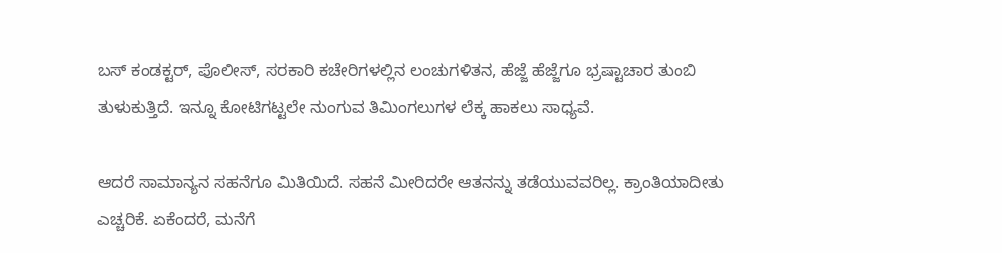ಬಸ್ ಕಂಡಕ್ಟರ್, ಪೊಲೀಸ್, ಸರಕಾರಿ ಕಚೇರಿಗಳಲ್ಲಿನ ಲಂಚುಗಳಿತನ, ಹೆಜ್ಜೆ ಹೆಜ್ಜೆಗೂ ಭ್ರಷ್ಟಾಚಾರ ತುಂಬಿ ತುಳುಕುತ್ತಿದೆ. ಇನ್ನೂ ಕೋಟಿಗಟ್ಟಲೇ ನುಂಗುವ ತಿಮಿಂಗಲುಗಳ ಲೆಕ್ಕ ಹಾಕಲು ಸಾಧ್ಯವೆ.

ಆದರೆ ಸಾಮಾನ್ಯನ ಸಹನೆಗೂ ಮಿತಿಯಿದೆ. ಸಹನೆ ಮೀರಿದರೇ ಆತನನ್ನು ತಡೆಯುವವರಿಲ್ಲ. ಕ್ರಾಂತಿಯಾದೀತು ಎಚ್ಚರಿಕೆ. ಏಕೆಂದರೆ, ಮನೆಗೆ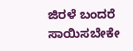ಜಿರಳೆ ಬಂದರೆ ಸಾಯಿಸಬೇಕೇ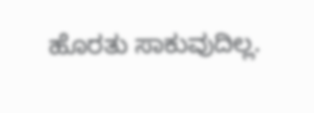ಹೊರತು ಸಾಕುವುದಿಲ್ಲ.